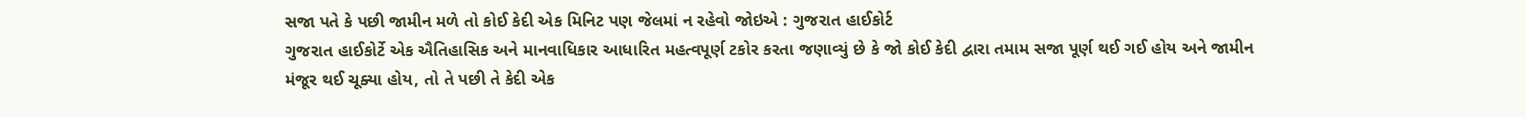સજા પતે કે પછી જામીન મળે તો કોઈ કેદી એક મિનિટ પણ જેલમાં ન રહેવો જોઇએ : ગુજરાત હાઈકોર્ટ
ગુજરાત હાઈકોર્ટે એક ઐતિહાસિક અને માનવાધિકાર આધારિત મહત્વપૂર્ણ ટકોર કરતા જણાવ્યું છે કે જો કોઈ કેદી દ્વારા તમામ સજા પૂર્ણ થઈ ગઈ હોય અને જામીન મંજૂર થઈ ચૂક્યા હોય, તો તે પછી તે કેદી એક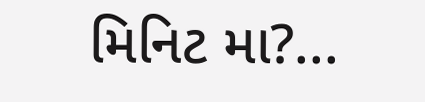મિનિટ મા?...